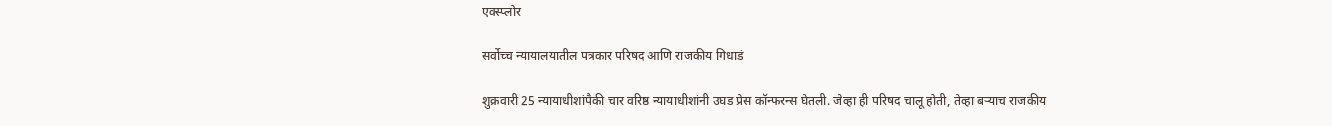एक्स्प्लोर

सर्वोच्च न्यायालयातील पत्रकार परिषद आणि राजकीय गिधाडं

शुक्रवारी 25 न्यायाधीशांपैकी चार वरिष्ठ न्यायाधीशांनी उघड प्रेस कॉन्फरन्स घेतली. जेव्हा ही परिषद चालू होती, तेव्हा बऱ्याच राजकीय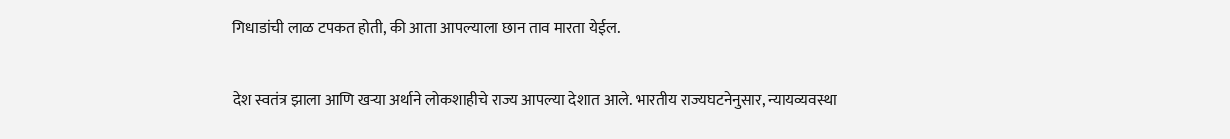गिधाडांची लाळ टपकत होती, की आता आपल्याला छान ताव मारता येईल.

देश स्वतंत्र झाला आणि खऱ्या अर्थाने लोकशाहीचे राज्य आपल्या देशात आले. भारतीय राज्यघटनेनुसार, न्यायव्यवस्था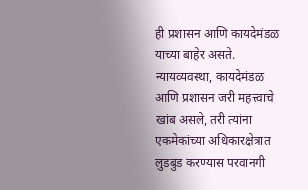ही प्रशासन आणि कायदेमंडळ याच्या बाहेर असते. न्यायव्यवस्था, कायदेमंडळ आणि प्रशासन जरी महत्त्वाचे खांब असले, तरी त्यांना एकमेकांच्या अधिकारक्षेत्रात लुडबुड करण्यास परवानगी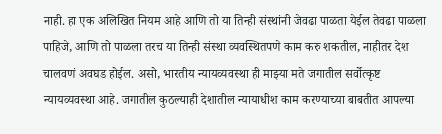नाही. हा एक अलिखित नियम आहे आणि तो या तिन्ही संस्थांनी जेवढा पाळता येईल तेवढा पाळला पाहिजे, आणि तो पाळला तरच या तिन्ही संस्था व्यवस्थितपणे काम करु शकतील, नाहीतर देश चालवणं अवघड होईल. असो, भारतीय न्यायव्यवस्था ही माझ्या मते जगातील सर्वोत्कृष्ट न्यायव्यवस्था आहे. जगातील कुठल्याही देशातील न्यायाधीश काम करण्याच्या बाबतीत आपल्या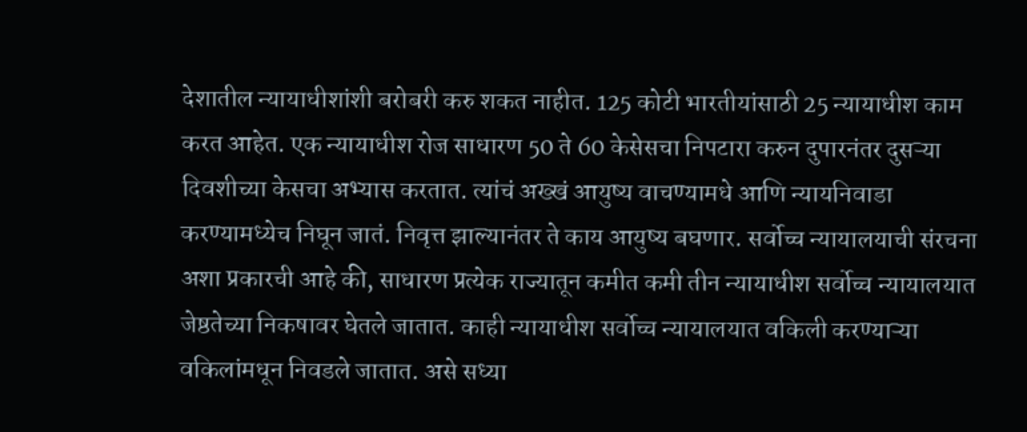देशातील न्यायाधीशांशी बरोबरी करु शकत नाहीत. 125 कोटी भारतीयांसाठी 25 न्यायाधीश काम करत आहेत. एक न्यायाधीश रोज साधारण 50 ते 60 केसेसचा निपटारा करुन दुपारनंतर दुसऱ्या दिवशीच्या केसचा अभ्यास करतात. त्यांचं अख्खं आयुष्य वाचण्यामधे आणि न्यायनिवाडा करण्यामध्येच निघून जातं. निवृत्त झाल्यानंतर ते काय आयुष्य बघणार. सर्वोच्च न्यायालयाची संरचना अशा प्रकारची आहे की, साधारण प्रत्येक राज्यातून कमीत कमी तीन न्यायाधीश सर्वोच्च न्यायालयात जेष्ठतेच्या निकषावर घेतले जातात. काही न्यायाधीश सर्वोच्च न्यायालयात वकिली करण्याऱ्या वकिलांमधून निवडले जातात. असे सध्या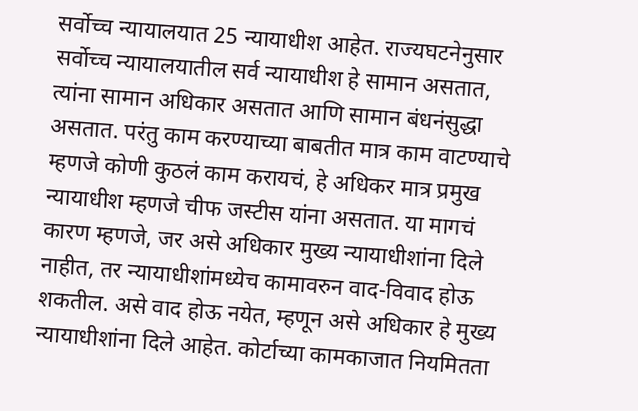सर्वोच्च न्यायालयात 25 न्यायाधीश आहेत. राज्यघटनेनुसार सर्वोच्च न्यायालयातील सर्व न्यायाधीश हे सामान असतात, त्यांना सामान अधिकार असतात आणि सामान बंधनंसुद्धा असतात. परंतु काम करण्याच्या बाबतीत मात्र काम वाटण्याचे म्हणजे कोणी कुठलं काम करायचं, हे अधिकर मात्र प्रमुख न्यायाधीश म्हणजे चीफ जस्टीस यांना असतात. या मागचं कारण म्हणजे, जर असे अधिकार मुख्य न्यायाधीशांना दिले नाहीत, तर न्यायाधीशांमध्येच कामावरुन वाद-विवाद होऊ शकतील. असे वाद होऊ नयेत, म्हणून असे अधिकार हे मुख्य न्यायाधीशांना दिले आहेत. कोर्टाच्या कामकाजात नियमितता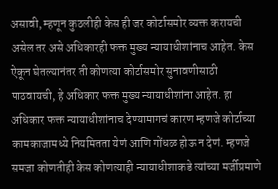असावी, म्हणून कुठलीही केस ही जर कोर्टासमोर व्यक्त करायची असेल तर असे अधिकारही फक्त मुख्य न्यायाधीशांनाच आहेत. केस ऐकून घेतल्यानंतर ती कोणत्या कोर्टासमोर सुनावणीसाठी पाठवायची, हे अधिकार फक्त मुख्य न्यायाधीशांना आहेत. हा अधिकार फक्त न्यायाधीशांनाच देण्यामागचं कारण म्हणजे कोर्टाच्या कामकाजामध्ये नियमितता येणं आणि गोंधळ होऊ न देणं. म्हणजे समजा कोणतीही केस कोणत्याही न्यायाधीशाकडे त्यांच्या मर्जीप्रमाणे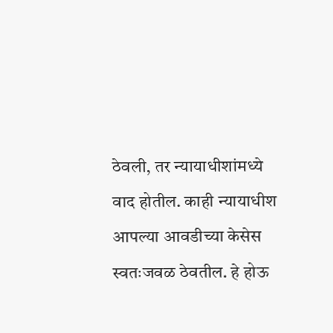ठेवली, तर न्यायाधीशांमध्ये वाद होतील. काही न्यायाधीश आपल्या आवडीच्या केसेस स्वतःजवळ ठेवतील. हे होऊ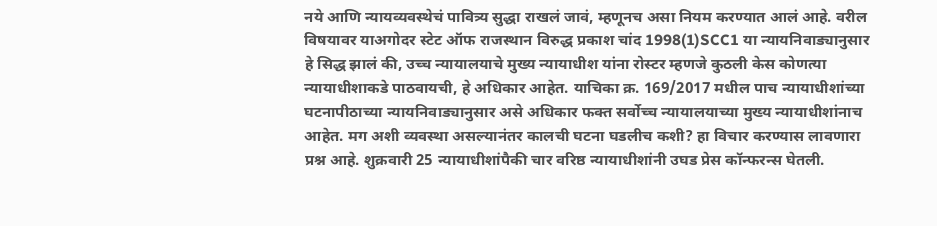नये आणि न्यायव्यवस्थेचं पावित्र्य सुद्धा राखलं जावं, म्हणूनच असा नियम करण्यात आलं आहे. वरील विषयावर याअगोदर स्टेट ऑफ राजस्थान विरुद्ध प्रकाश चांद 1998(1)SCC1 या न्यायनिवाड्यानुसार हे सिद्ध झालं की, उच्च न्यायालयाचे मुख्य न्यायाधीश यांना रोस्टर म्हणजे कुठली केस कोणत्या न्यायाधीशाकडे पाठवायची, हे अधिकार आहेत. याचिका क्र. 169/2017 मधील पाच न्यायाधीशांच्या घटनापीठाच्या न्यायनिवाड्यानुसार असे अधिकार फक्त सर्वोच्च न्यायालयाच्या मुख्य न्यायाधीशांनाच आहेत. मग अशी व्यवस्था असल्यानंतर कालची घटना घडलीच कशी? हा विचार करण्यास लावणारा प्रश्न आहे. शुक्रवारी 25 न्यायाधीशांपैकी चार वरिष्ठ न्यायाधीशांनी उघड प्रेस कॉन्फरन्स घेतली.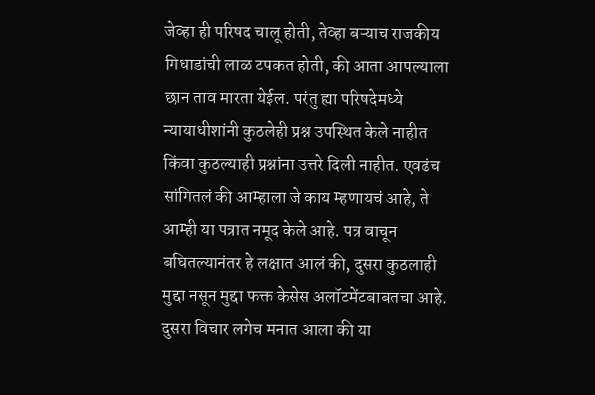जेव्हा ही परिषद चालू होती, तेव्हा बऱ्याच राजकीय गिधाडांची लाळ टपकत होती, की आता आपल्याला छान ताव मारता येईल. परंतु ह्या परिषदेमध्ये न्यायाधीशांनी कुठलेही प्रश्न उपस्थित केले नाहीत किंवा कुठल्याही प्रश्नांना उत्तरे दिली नाहीत. एवढंच सांगितलं की आम्हाला जे काय म्हणायचं आहे, ते आम्ही या पत्रात नमूद केले आहे. पत्र वाचून बघितल्यानंतर हे लक्षात आलं की, दुसरा कुठलाही मुद्दा नसून मुद्दा फक्त केसेस अलॉटमेंटबाबतचा आहे. दुसरा विचार लगेच मनात आला की या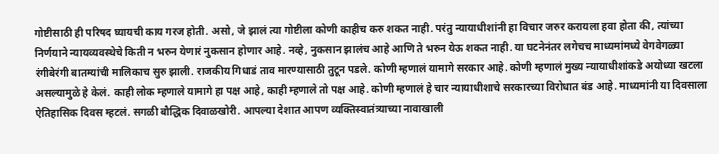गोष्टीसाठी ही परिषद घ्यायची काय गरज होती. असो, जे झालं त्या गोष्टीला कोणी काहीच करु शकत नाही. परंतु न्यायाधीशांनी हा विचार जरुर करायला हवा होता की, त्यांच्या निर्णयाने न्यायव्यवस्थेचे किती न भरुन येणारं नुकसान होणार आहे. नव्हे, नुकसान झालंच आहे आणि ते भरुन येऊ शकत नाही. या घटनेनंतर लगेचच माध्यमांमध्ये वेगवेगळ्या रंगीबेरंगी बातम्यांची मालिकाच सुरु झाली. राजकीय गिधाडं ताव मारण्यासाठी तुटून पडले. कोणी म्हणालं यामागे सरकार आहे. कोणी म्हणालं मुख्य न्यायाधीशांकडे अयोध्या खटला असल्यामुळे हे केलं. काही लोक म्हणाले यामागे हा पक्ष आहे, काही म्हणाले तो पक्ष आहे. कोणी म्हणालं हे चार न्यायाधीशाचे सरकारच्या विरोधात बंड आहे. माध्यमांनी या दिवसाला ऐतिहासिक दिवस म्हटलं. सगळी बौद्धिक दिवाळखोरी. आपल्या देशात आपण व्यक्तिस्वातंत्र्याच्या नावाखाली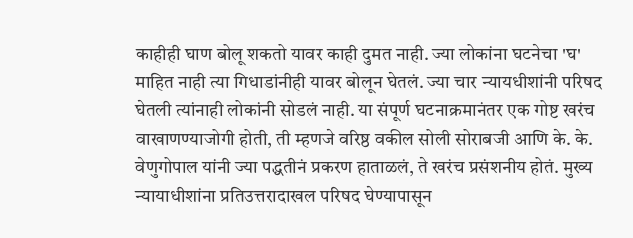काहीही घाण बोलू शकतो यावर काही दुमत नाही. ज्या लोकांना घटनेचा 'घ' माहित नाही त्या गिधाडांनीही यावर बोलून घेतलं. ज्या चार न्यायधीशांनी परिषद घेतली त्यांनाही लोकांनी सोडलं नाही. या संपूर्ण घटनाक्रमानंतर एक गोष्ट खरंच वाखाणण्याजोगी होती, ती म्हणजे वरिष्ठ वकील सोली सोराबजी आणि के. के. वेणुगोपाल यांनी ज्या पद्धतीनं प्रकरण हाताळलं, ते खरंच प्रसंशनीय होतं. मुख्य न्यायाधीशांना प्रतिउत्तरादाखल परिषद घेण्यापासून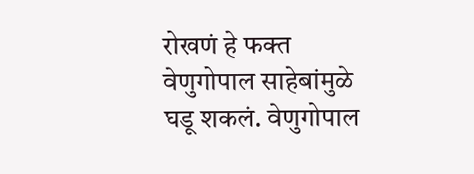रोखणं हे फक्त वेणुगोपाल साहेबांमुळे घडू शकलं. वेणुगोपाल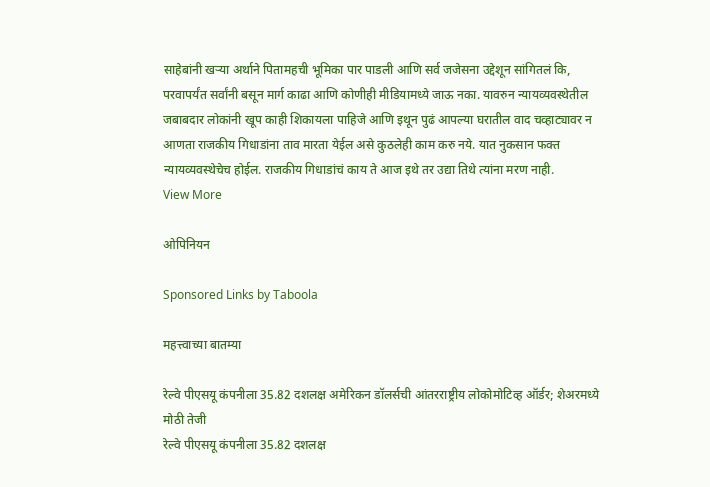साहेबांनी खऱ्या अर्थाने पितामहची भूमिका पार पाडली आणि सर्व जजेसना उद्देशून सांगितलं कि, परवापर्यंत सर्वांनी बसून मार्ग काढा आणि कोणीही मीडियामध्ये जाऊ नका. यावरुन न्यायव्यवस्थेतील जबाबदार लोकांनी खूप काही शिकायला पाहिजे आणि इथून पुढं आपल्या घरातील वाद चव्हाट्यावर न आणता राजकीय गिधाडांना ताव मारता येईल असे कुठलेही काम करु नये. यात नुकसान फक्त न्यायव्यवस्थेचेच होईल. राजकीय गिधाडांचं काय ते आज इथे तर उद्या तिथे त्यांना मरण नाही.
View More

ओपिनियन

Sponsored Links by Taboola

महत्त्वाच्या बातम्या

रेल्वे पीएसयू कंपनीला 35.82 दशलक्ष अमेरिकन डॉलर्सची आंतरराष्ट्रीय लोकोमोटिव्ह ऑर्डर; शेअरमध्ये मोठी तेजी
रेल्वे पीएसयू कंपनीला 35.82 दशलक्ष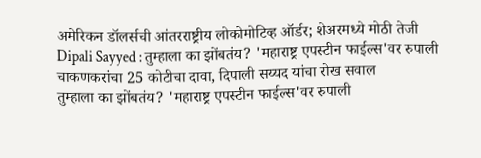अमेरिकन डॉलर्सची आंतरराष्ट्रीय लोकोमोटिव्ह ऑर्डर; शेअरमध्ये मोठी तेजी
Dipali Sayyed : तुम्हाला का झोंबतंय? 'महाराष्ट्र एपस्टीन फाईल्स'वर रुपाली चाकणकरांचा 25 कोटीचा दावा, दिपाली सय्यद यांचा रोख सवाल
तुम्हाला का झोंबतंय? 'महाराष्ट्र एपस्टीन फाईल्स'वर रुपाली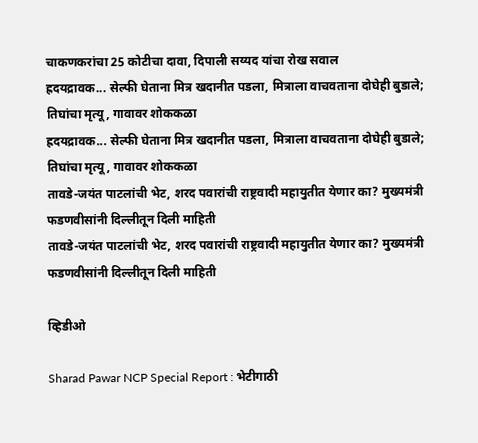चाकणकरांचा 25 कोटीचा दावा, दिपाली सय्यद यांचा रोख सवाल
ह्रदयद्रावक... सेल्फी घेताना मित्र खदानीत पडला, मित्राला वाचवताना दोघेही बुडाले; तिघांचा मृत्यू, गावावर शोककळा
ह्रदयद्रावक... सेल्फी घेताना मित्र खदानीत पडला, मित्राला वाचवताना दोघेही बुडाले; तिघांचा मृत्यू, गावावर शोककळा
तावडे-जयंत पाटलांची भेट, शरद पवारांची राष्ट्रवादी महायुतीत येणार का? मुख्यमंत्री फडणवीसांनी दिल्लीतून दिली माहिती
तावडे-जयंत पाटलांची भेट, शरद पवारांची राष्ट्रवादी महायुतीत येणार का? मुख्यमंत्री फडणवीसांनी दिल्लीतून दिली माहिती

व्हिडीओ

Sharad Pawar NCP Special Report : भेटीगाठी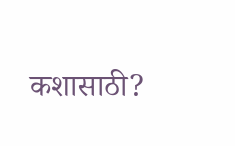कशासाठी?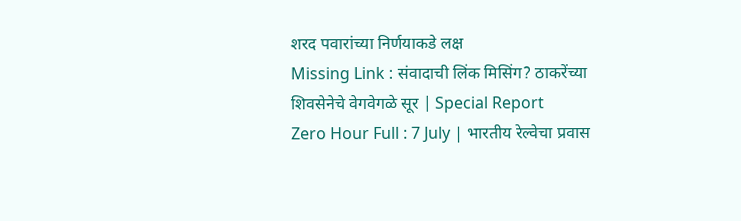शरद पवारांच्या निर्णयाकडे लक्ष
Missing Link : संवादाची लिंक मिसिंग? ठाकरेंच्या शिवसेनेचे वेगवेगळे सूर | Special Report
Zero Hour Full : 7 July | भारतीय रेल्वेचा प्रवास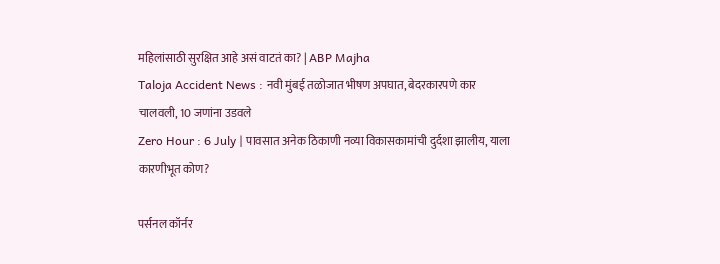महिलांसाठी सुरक्षित आहे असं वाटतं का? | ABP Majha
Taloja Accident News : नवी मुंबई तळोजात भीषण अपघात, बेदरकारपणे कार चालवली, 10 जणांना उडवले
Zero Hour : 6 July | पावसात अनेक ठिकाणी नव्या विकासकामांची दुर्दशा झालीय, याला कारणीभूत कोण?

पर्सनल कॉर्नर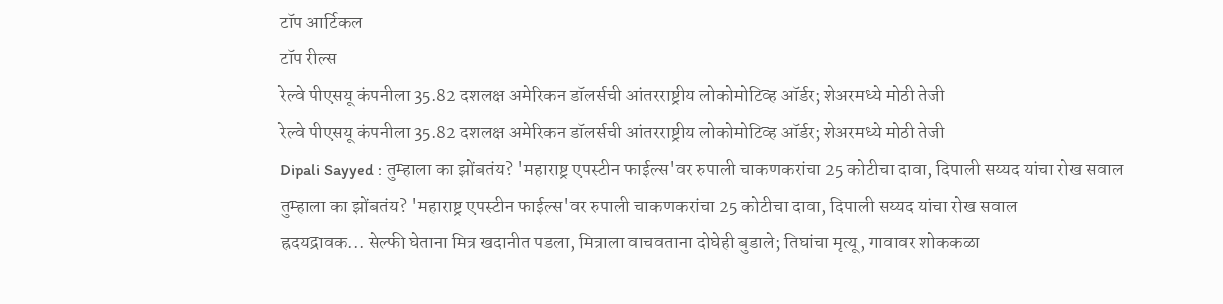टॉप आर्टिकल
टॉप रील्स
रेल्वे पीएसयू कंपनीला 35.82 दशलक्ष अमेरिकन डॉलर्सची आंतरराष्ट्रीय लोकोमोटिव्ह ऑर्डर; शेअरमध्ये मोठी तेजी
रेल्वे पीएसयू कंपनीला 35.82 दशलक्ष अमेरिकन डॉलर्सची आंतरराष्ट्रीय लोकोमोटिव्ह ऑर्डर; शेअरमध्ये मोठी तेजी
Dipali Sayyed : तुम्हाला का झोंबतंय? 'महाराष्ट्र एपस्टीन फाईल्स'वर रुपाली चाकणकरांचा 25 कोटीचा दावा, दिपाली सय्यद यांचा रोख सवाल
तुम्हाला का झोंबतंय? 'महाराष्ट्र एपस्टीन फाईल्स'वर रुपाली चाकणकरांचा 25 कोटीचा दावा, दिपाली सय्यद यांचा रोख सवाल
ह्रदयद्रावक... सेल्फी घेताना मित्र खदानीत पडला, मित्राला वाचवताना दोघेही बुडाले; तिघांचा मृत्यू, गावावर शोककळा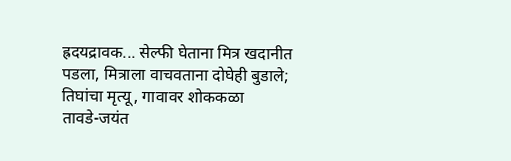ह्रदयद्रावक... सेल्फी घेताना मित्र खदानीत पडला, मित्राला वाचवताना दोघेही बुडाले; तिघांचा मृत्यू, गावावर शोककळा
तावडे-जयंत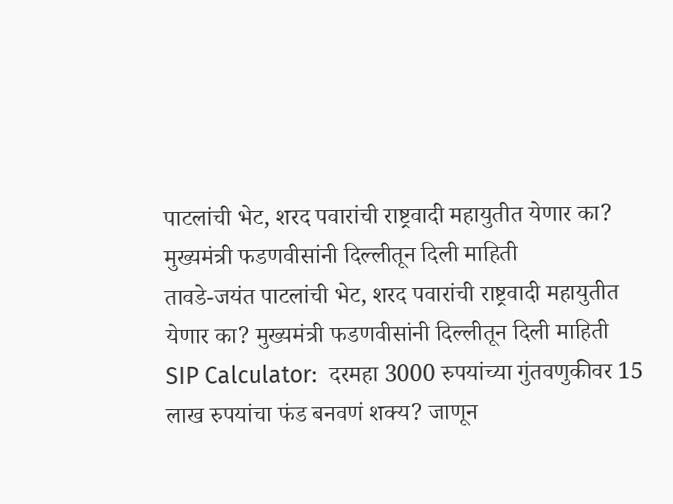पाटलांची भेट, शरद पवारांची राष्ट्रवादी महायुतीत येणार का? मुख्यमंत्री फडणवीसांनी दिल्लीतून दिली माहिती
तावडे-जयंत पाटलांची भेट, शरद पवारांची राष्ट्रवादी महायुतीत येणार का? मुख्यमंत्री फडणवीसांनी दिल्लीतून दिली माहिती
SIP Calculator:  दरमहा 3000 रुपयांच्या गुंतवणुकीवर 15 लाख रुपयांचा फंड बनवणं शक्य? जाणून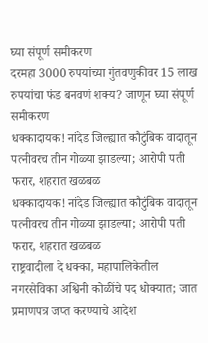घ्या संपूर्ण समीकरण
दरमहा 3000 रुपयांच्या गुंतवणुकीवर 15 लाख रुपयांचा फंड बनवणं शक्य? जाणून घ्या संपूर्ण समीकरण
धक्कादायक! नांदेड जिल्ह्यात कौटुंबिक वादातून पत्नीवरच तीन गोळ्या झाडल्या; आरोपी पती फरार, शहरात खळबळ
धक्कादायक! नांदेड जिल्ह्यात कौटुंबिक वादातून पत्नीवरच तीन गोळ्या झाडल्या; आरोपी पती फरार, शहरात खळबळ
राष्ट्रवादीला दे धक्का, महापालिकेतील नगरसेविका अश्विनी कोळींचे पद धोक्यात; जात प्रमाणपत्र जप्त करण्याचे आदेश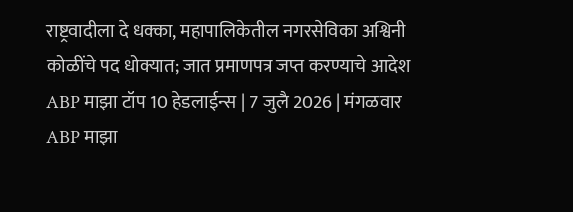राष्ट्रवादीला दे धक्का, महापालिकेतील नगरसेविका अश्विनी कोळींचे पद धोक्यात; जात प्रमाणपत्र जप्त करण्याचे आदेश
ABP माझा टॉप 10 हेडलाईन्स | 7 जुलै 2026 | मंगळवार
ABP माझा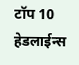टॉप 10 हेडलाईन्स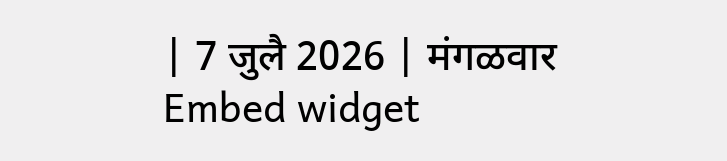| 7 जुलै 2026 | मंगळवार
Embed widget